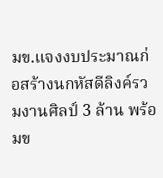มข.แจงงบประมาณก่อสร้างนกหัสดีลิงค์รวมงานศิลป์ 3 ล้าน พร้อมข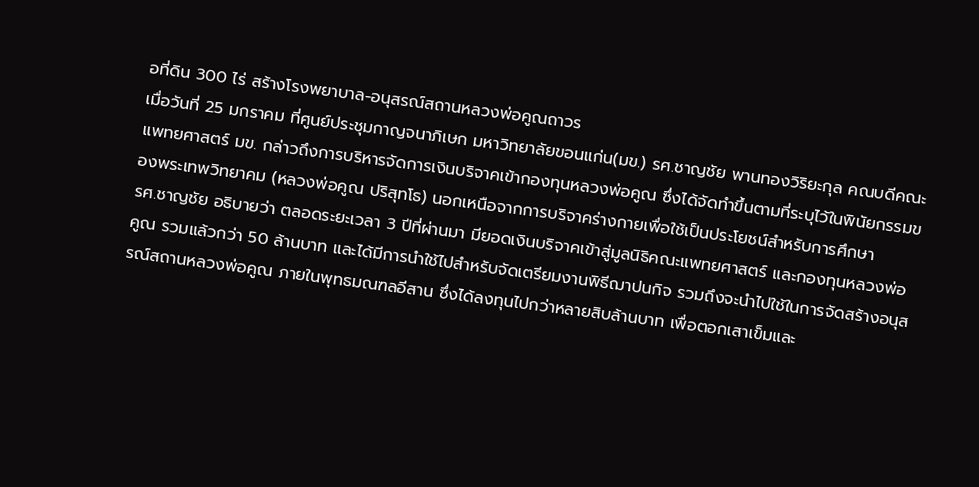อที่ดิน 300 ไร่ สร้างโรงพยาบาล-อนุสรณ์สถานหลวงพ่อคูณถาวร
เมื่อวันที่ 25 มกราคม ที่ศูนย์ประชุมกาญจนาภิเษก มหาวิทยาลัยขอนแก่น(มข.) รศ.ชาญชัย พานทองวิริยะกุล คณบดีคณะแพทยศาสตร์ มข. กล่าวถึงการบริหารจัดการเงินบริจาคเข้ากองทุนหลวงพ่อคูณ ซึ่งได้จัดทำขึ้นตามที่ระบุไว้ในพินัยกรรมของพระเทพวิทยาคม (หลวงพ่อคูณ ปริสุทโธ) นอกเหนือจากการบริจาคร่างกายเพื่อใช้เป็นประโยชน์สำหรับการศึกษา
รศ.ชาญชัย อธิบายว่า ตลอดระยะเวลา 3 ปีที่ผ่านมา มียอดเงินบริจาคเข้าสู่มูลนิธิคณะแพทยศาสตร์ และกองทุนหลวงพ่อคูณ รวมแล้วกว่า 50 ล้านบาท และได้มีการนำใช้ไปสำหรับจัดเตรียมงานพิธีฌาปนกิจ รวมถึงจะนำไปใช้ในการจัดสร้างอนุสรณ์สถานหลวงพ่อคูณ ภายในพุทธมณฑลอีสาน ซึ่งได้ลงทุนไปกว่าหลายสิบล้านบาท เพื่อตอกเสาเข็มและ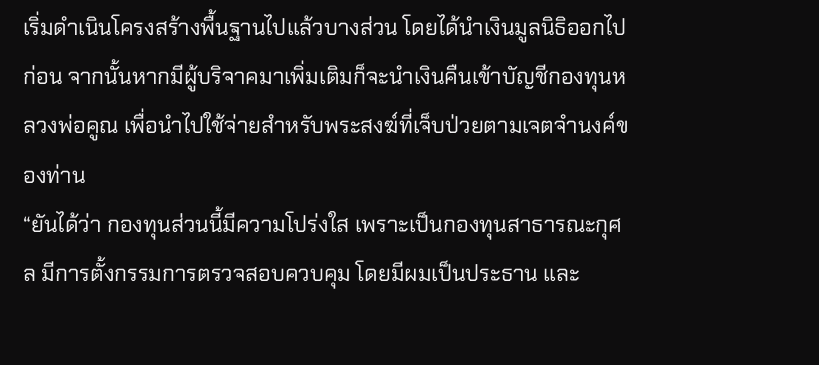เริ่มดำเนินโครงสร้างพื้นฐานไปแล้วบางส่วน โดยได้นำเงินมูลนิธิออกไปก่อน จากนั้นหากมีผู้บริจาคมาเพิ่มเติมก็จะนำเงินคืนเข้าบัญชีกองทุนหลวงพ่อคูณ เพื่อนำไปใช้จ่ายสำหรับพระสงฆ์ที่เจ็บป่วยตามเจตจำนงค์ของท่าน
“ยันได้ว่า กองทุนส่วนนี้มีความโปร่งใส เพราะเป็นกองทุนสาธารณะกุศล มีการตั้งกรรมการตรวจสอบควบคุม โดยมีผมเป็นประธาน และ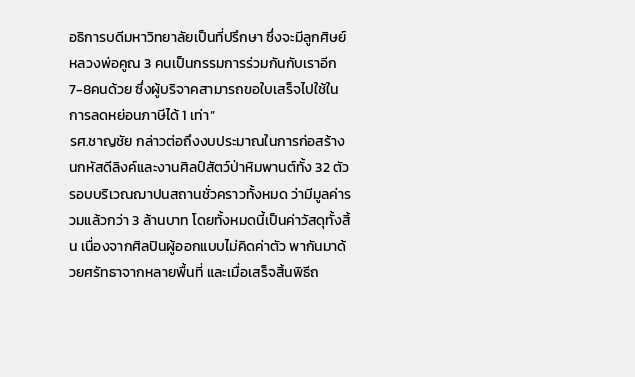อธิการบดีมหาวิทยาลัยเป็นที่ปรึกษา ซึ่งจะมีลูกศิษย์หลวงพ่อคูณ 3 คนเป็นกรรมการร่วมกันกับเราอีก 7-8คนด้วย ซึ่งผู้บริจาคสามารถขอใบเสร็จไปใช้ในการลดหย่อนภาษีได้ 1 เท่า”
รศ.ชาญชัย กล่าวต่อถึงงบประมาณในการก่อสร้างนกหัสดีลิงค์และงานศิลป์สัตว์ป่าหิมพานต์ทั้ง 32 ตัว รอบบริเวณฌาปนสถานชั่วคราวทั้งหมด ว่ามีมูลค่ารวมแล้วกว่า 3 ล้านบาท โดยทั้งหมดนี้เป็นค่าวัสดุทั้งสิ้น เนื่องจากศิลปินผู้ออกแบบไม่คิดค่าตัว พากันมาด้วยศรัทธาจากหลายพื้นที่ และเมื่อเสร็จสิ้นพิธีถ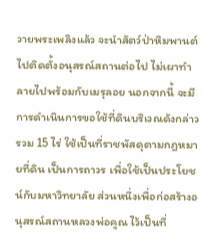วายพระเพลิงแล้ว จะนำสัตว์ป่าหิมพานต์ไปติดตั้งอนุสรณ์สถานต่อไป ไม่เผาทำลายไปพร้อมกับเมรุลอย นอกจากนี้ จะมีการดำเนินการขอใช้ที่ดินบริเวณดังกล่าวรวม 15 ไร่ ใช้เป็นที่ราชพัสดุตามกฎหมายที่ดิน เป็นการถาวร เพื่อใช้เป็นประโยชน์กับมหาวิทยาลัย ส่วนหนึ่งเพื่อก่อสร้างอนุสรณ์สถานหลวงพ่อคูณ ไว้เป็นที่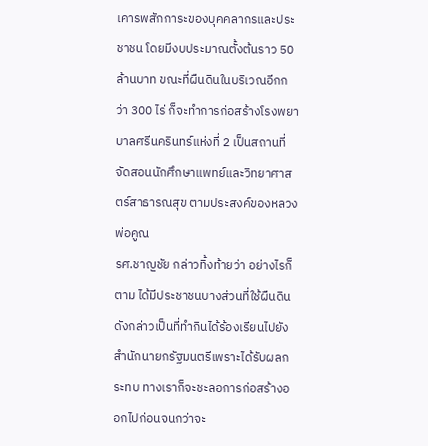เคารพสักการะของบุคคลากรและประชาชน โดยมีงบประมาณตั้งต้นราว 50 ล้านบาท ขณะที่ผืนดินในบริเวณอีกกว่า 300 ไร่ ก็จะทำการก่อสร้างโรงพยาบาลศรีนครินทร์แห่งที่ 2 เป็นสถานที่จัดสอนนักศึกษาแพทย์และวิทยาศาสตร์สาธารณสุข ตามประสงค์ของหลวงพ่อคูณ
รศ.ชาญชัย กล่าวทิ้งท้ายว่า อย่างไรก็ตาม ได้มีประชาชนบางส่วนที่ใช้ผืนดินดังกล่าวเป็นที่ทำกินได้ร้องเรียนไปยังสำนักนายกรัฐมนตรีเพราะได้รับผลกระทบ ทางเราก็จะชะลอการก่อสร้างออกไปก่อนจนกว่าจะ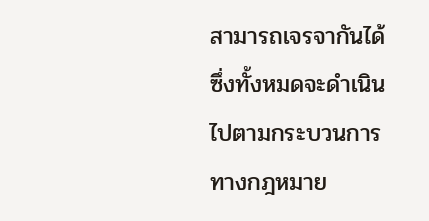สามารถเจรจากันได้ ซึ่งทั้งหมดจะดำเนินไปตามกระบวนการทางกฎหมาย